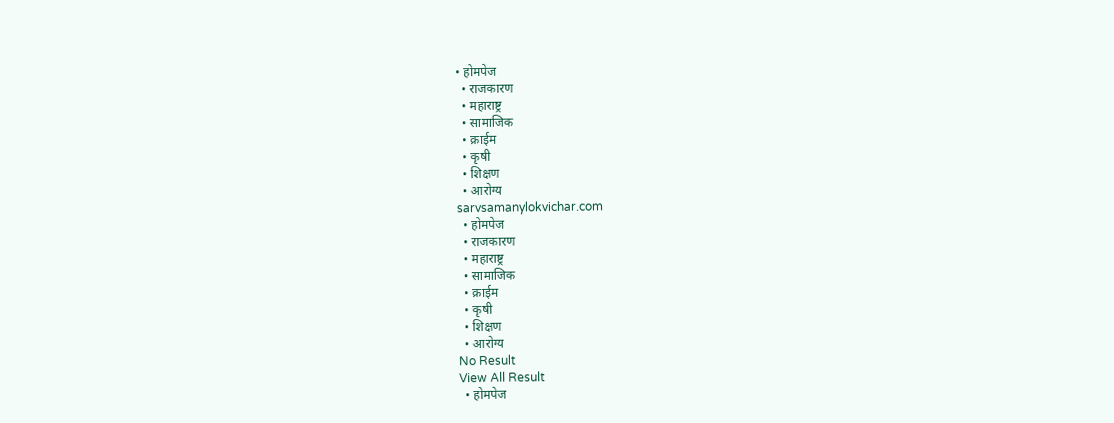• होमपेज
  • राजकारण
  • महाराष्ट्र
  • सामाजिक
  • क्राईम
  • कृषी
  • शिक्षण
  • आरोग्य
sarvsamanylokvichar.com
  • होमपेज
  • राजकारण
  • महाराष्ट्र
  • सामाजिक
  • क्राईम
  • कृषी
  • शिक्षण
  • आरोग्य
No Result
View All Result
  • होमपेज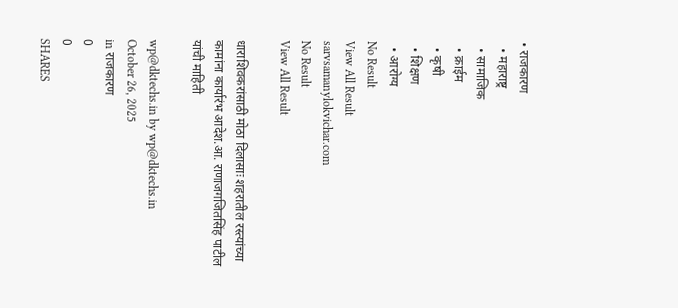• राजकारण
  • महाराष्ट्र
  • सामाजिक
  • क्राईम
  • कृषी
  • शिक्षण
  • आरोग्य
No Result
View All Result
sarvsamanylokvichar.com
No Result
View All Result

धाराशिवकरांसाठी मोठा दिलासाः शहरातील रस्त्यांच्या कामांना कार्यारंभ आदेश.आ. राणाजगजितसिंह पाटील यांची माहिती

wp@dktechs.in by wp@dktechs.in
October 26, 2025
in राजकारण
0
0
SHARES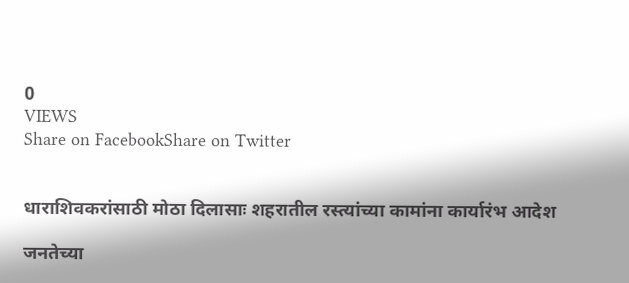0
VIEWS
Share on FacebookShare on Twitter


धाराशिवकरांसाठी मोठा दिलासाः शहरातील रस्त्यांच्या कामांना कार्यारंभ आदेश

जनतेच्या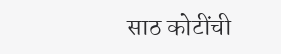साठ कोटींची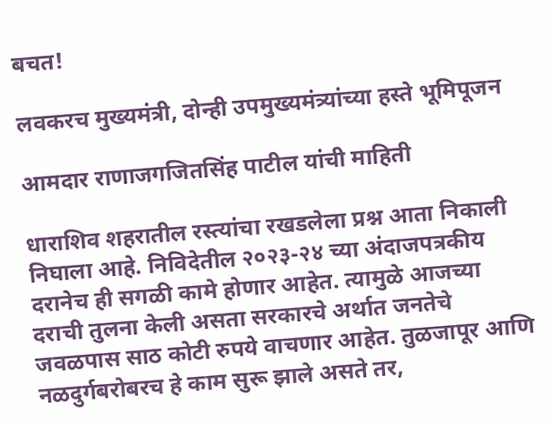बचत!

लवकरच मुख्यमंत्री, दोन्ही उपमुख्यमंत्र्यांच्या हस्ते भूमिपूजन

आमदार राणाजगजितसिंह पाटील यांची माहिती

धाराशिव शहरातील रस्त्यांचा रखडलेला प्रश्न आता निकाली निघाला आहे. निविदेतील २०२३-२४ च्या अंदाजपत्रकीय दरानेच ही सगळी कामे होणार आहेत. त्यामुळे आजच्या दराची तुलना केली असता सरकारचे अर्थात जनतेचे जवळपास साठ कोटी रुपये वाचणार आहेत. तुळजापूर आणि नळदुर्गबरोबरच हे काम सुरू झाले असते तर,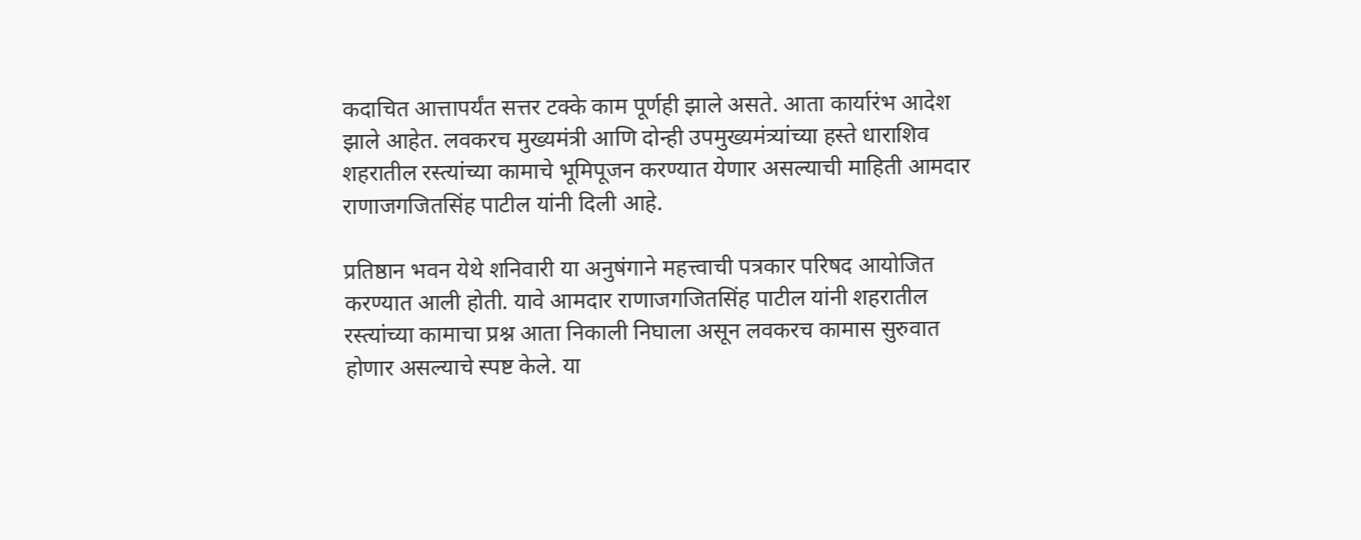कदाचित आत्तापर्यंत सत्तर टक्के काम पूर्णही झाले असते. आता कार्यारंभ आदेश झाले आहेत. लवकरच मुख्यमंत्री आणि दोन्ही उपमुख्यमंत्र्यांच्या हस्ते धाराशिव शहरातील रस्त्यांच्या कामाचे भूमिपूजन करण्यात येणार असल्याची माहिती आमदार राणाजगजितसिंह पाटील यांनी दिली आहे.

प्रतिष्ठान भवन येथे शनिवारी या अनुषंगाने महत्त्वाची पत्रकार परिषद आयोजित करण्यात आली होती. यावे आमदार राणाजगजितसिंह पाटील यांनी शहरातील रस्त्यांच्या कामाचा प्रश्न आता निकाली निघाला असून लवकरच कामास सुरुवात होणार असल्याचे स्पष्ट केले. या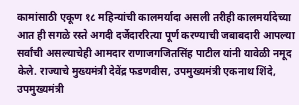कामांसाठी एकूण १८ महिन्यांची कालमर्यादा असली तरीही कालमर्यादेच्या आत ही सगळे रस्ते अगदी दर्जेदाररित्या पूर्ण करण्याची जबाबदारी आपल्या सर्वांची असल्याचेही आमदार राणाजगजितसिंह पाटील यांनी यावेळी नमूद केले. राज्याचे मुख्यमंत्री देवेंद्र फडणवीस, उपमुख्यमंत्री एकनाथ शिंदे, उपमुख्यमंत्री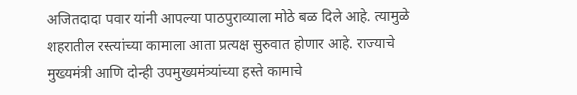अजितदादा पवार यांनी आपल्या पाठपुराव्याला मोठे बळ दिले आहे. त्यामुळे शहरातील रस्त्यांच्या कामाला आता प्रत्यक्ष सुरुवात होणार आहे. राज्याचे मुख्यमंत्री आणि दोन्ही उपमुख्यमंत्र्यांच्या हस्ते कामाचे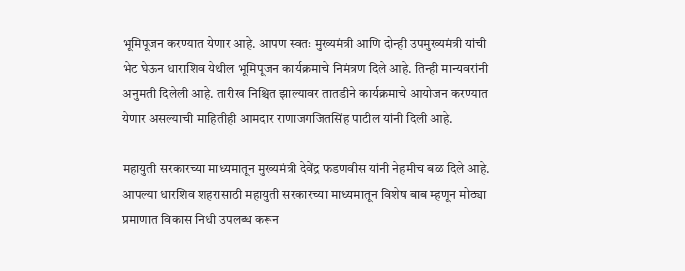भूमिपूजन करण्यात येणार आहे. आपण स्वतः मुख्यमंत्री आणि दोन्ही उपमुख्यमंत्री यांची भेट घेऊन धाराशिव येथील भूमिपूजन कार्यक्रमाचे निमंत्रण दिले आहे. तिन्ही मान्यवरांनी अनुमती दिलेली आहे. तारीख निश्चित झाल्यावर तातडीने कार्यक्रमाचे आयोजन करण्यात येणार असल्याची माहितीही आमदार राणाजगजितसिंह पाटील यांनी दिली आहे.

महायुती सरकारच्या माध्यमातून मुख्यमंत्री देवेंद्र फडणवीस यांनी नेहमीच बळ दिले आहे. आपल्या धारशिव शहरासाठी महायुती सरकारच्या माध्यमातून विशेष बाब म्हणून मोठ्या प्रमाणात विकास निधी उपलब्ध करून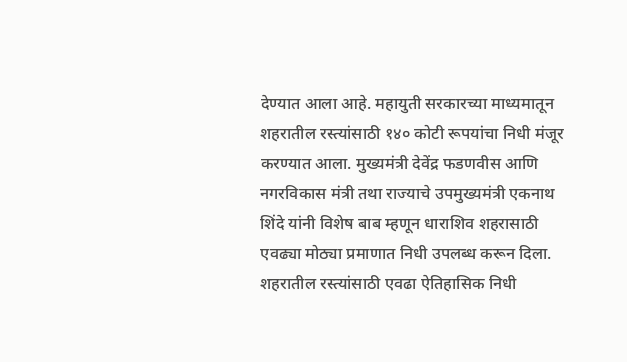देण्यात आला आहे. महायुती सरकारच्या माध्यमातून शहरातील रस्त्यांसाठी १४० कोटी रूपयांचा निधी मंजूर करण्यात आला. मुख्यमंत्री देवेंद्र फडणवीस आणि नगरविकास मंत्री तथा राज्याचे उपमुख्यमंत्री एकनाथ शिंदे यांनी विशेष बाब म्हणून धाराशिव शहरासाठी एवढ्या मोठ्या प्रमाणात निधी उपलब्ध करून दिला. शहरातील रस्त्यांसाठी एवढा ऐतिहासिक निधी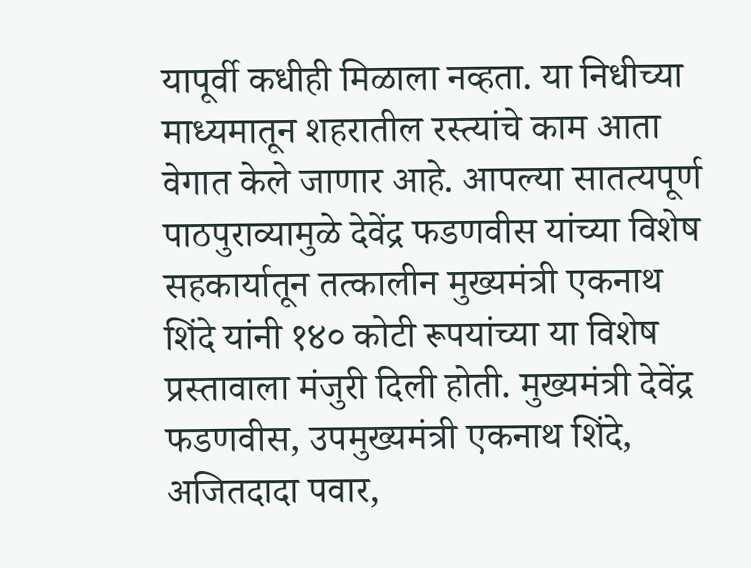यापूर्वी कधीही मिळाला नव्हता. या निधीच्या माध्यमातून शहरातील रस्त्यांचे काम आता वेगात केले जाणार आहे. आपल्या सातत्यपूर्ण पाठपुराव्यामुळे देवेंद्र फडणवीस यांच्या विशेष सहकार्यातून तत्कालीन मुख्यमंत्री एकनाथ शिंदे यांनी १४० कोटी रूपयांच्या या विशेष प्रस्तावाला मंजुरी दिली होती. मुख्यमंत्री देवेंद्र फडणवीस, उपमुख्यमंत्री एकनाथ शिंदे, अजितदादा पवार,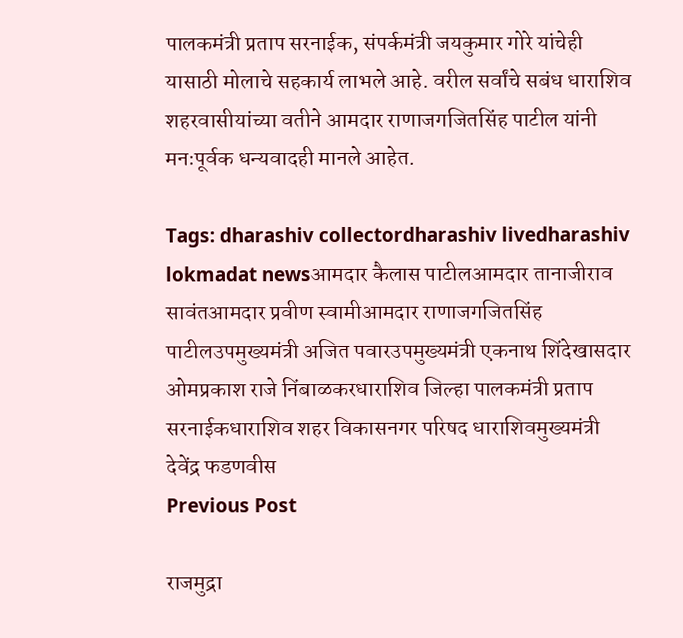पालकमंत्री प्रताप सरनाईक, संपर्कमंत्री जयकुमार गोरे यांचेही यासाठी मोलाचे सहकार्य लाभले आहे. वरील सर्वांचे सबंध धाराशिव शहरवासीयांच्या वतीने आमदार राणाजगजितसिंह पाटील यांनी मनःपूर्वक धन्यवादही मानले आहेत.

Tags: dharashiv collectordharashiv livedharashiv lokmadat newsआमदार कैलास पाटीलआमदार तानाजीराव सावंतआमदार प्रवीण स्वामीआमदार राणाजगजितसिंह पाटीलउपमुख्यमंत्री अजित पवारउपमुख्यमंत्री एकनाथ शिंदेखासदार ओमप्रकाश राजे निंबाळकरधाराशिव जिल्हा पालकमंत्री प्रताप सरनाईकधाराशिव शहर विकासनगर परिषद धाराशिवमुख्यमंत्री देवेंद्र फडणवीस
Previous Post

राजमुद्रा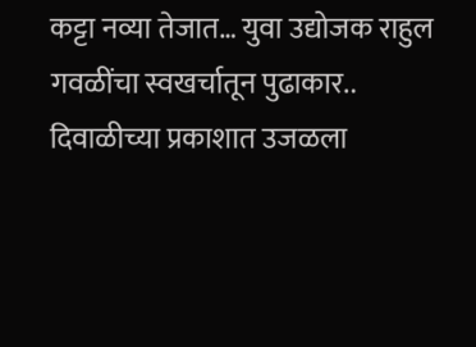कट्टा नव्या तेजात… युवा उद्योजक राहुल गवळींचा स्वखर्चातून पुढाकार.. दिवाळीच्या प्रकाशात उजळला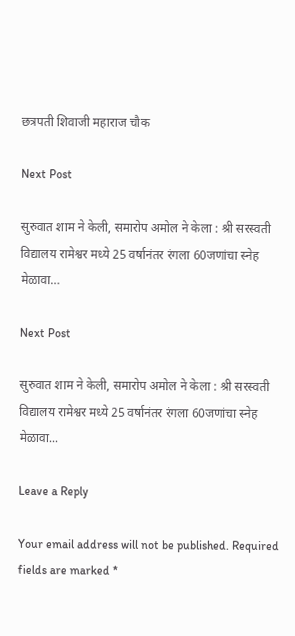छत्रपती शिवाजी महाराज चौक

Next Post

सुरुवात शाम ने केली, समारोप अमोल ने केला : श्री सरस्वती विद्यालय रामेश्वर मध्ये 25 वर्षानंतर रंगला 60जणांचा स्नेह मेळावा…

Next Post

सुरुवात शाम ने केली, समारोप अमोल ने केला : श्री सरस्वती विद्यालय रामेश्वर मध्ये 25 वर्षानंतर रंगला 60जणांचा स्नेह मेळावा...

Leave a Reply

Your email address will not be published. Required fields are marked *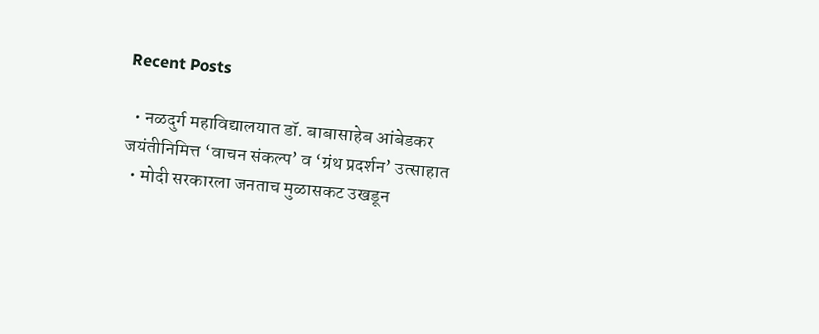Recent Posts

  • नळदुर्ग महाविद्यालयात डॉ. बाबासाहेब आंबेडकर जयंतीनिमित्त ‘वाचन संकल्प’ व ‘ग्रंथ प्रदर्शन’ उत्साहात
  • मोदी सरकारला जनताच मुळासकट उखडून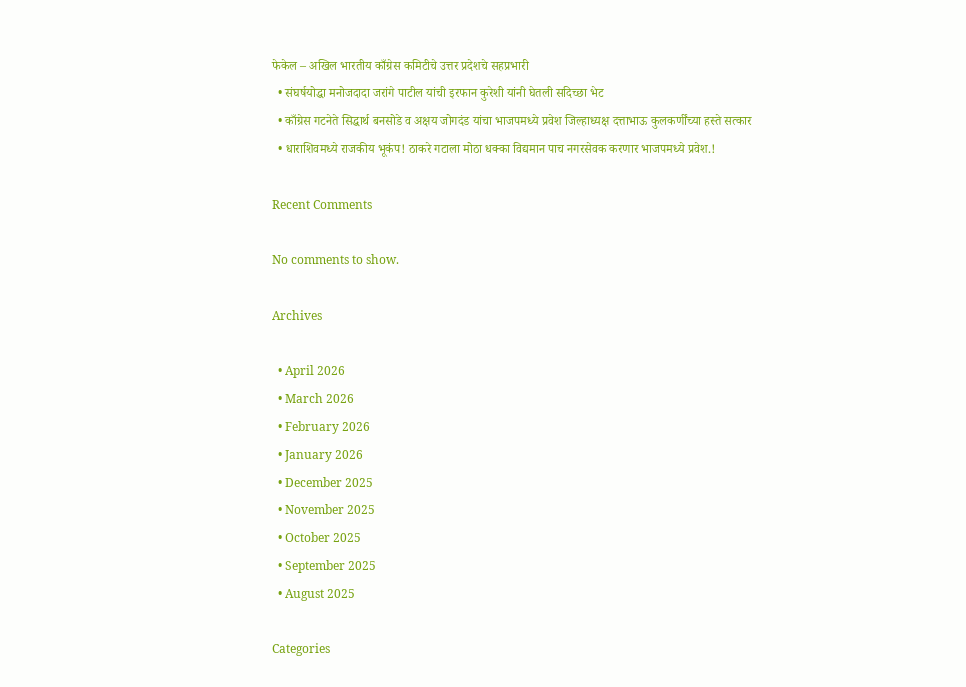फेकेल – अखिल भारतीय काँग्रेस कमिटीचे उत्तर प्रदेशचे सहप्रभारी
  • संघर्षयोद्धा मनोजदादा जरांगे पाटील यांची इरफान कुरेशी यांनी घेतली सदिच्छा भेट
  • काँग्रेस गटनेते सिद्धार्थ बनसोडे व अक्षय जोगदंड यांचा भाजपमध्ये प्रवेश जिल्हाध्यक्ष दत्ताभाऊ कुलकर्णींच्या हस्ते सत्कार
  • धाराशिवमध्ये राजकीय भूकंप! ठाकरे गटाला मोठा धक्का विद्यमान पाच नगरसेवक करणार भाजपमध्ये प्रवेश.!

Recent Comments

No comments to show.

Archives

  • April 2026
  • March 2026
  • February 2026
  • January 2026
  • December 2025
  • November 2025
  • October 2025
  • September 2025
  • August 2025

Categories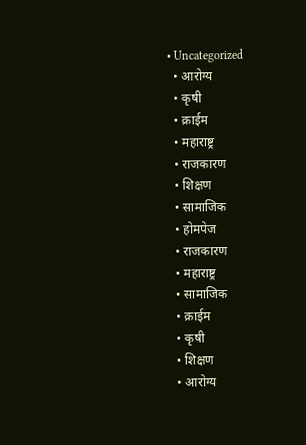• Uncategorized
  • आरोग्य
  • कृषी
  • क्राईम
  • महाराष्ट्र
  • राजकारण
  • शिक्षण
  • सामाजिक
  • होमपेज
  • राजकारण
  • महाराष्ट्र
  • सामाजिक
  • क्राईम
  • कृषी
  • शिक्षण
  • आरोग्य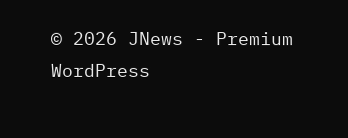© 2026 JNews - Premium WordPress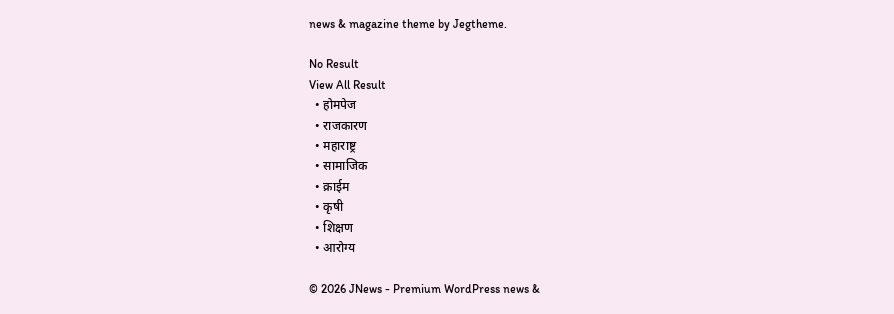news & magazine theme by Jegtheme.

No Result
View All Result
  • होमपेज
  • राजकारण
  • महाराष्ट्र
  • सामाजिक
  • क्राईम
  • कृषी
  • शिक्षण
  • आरोग्य

© 2026 JNews - Premium WordPress news &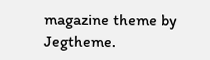magazine theme by Jegtheme.